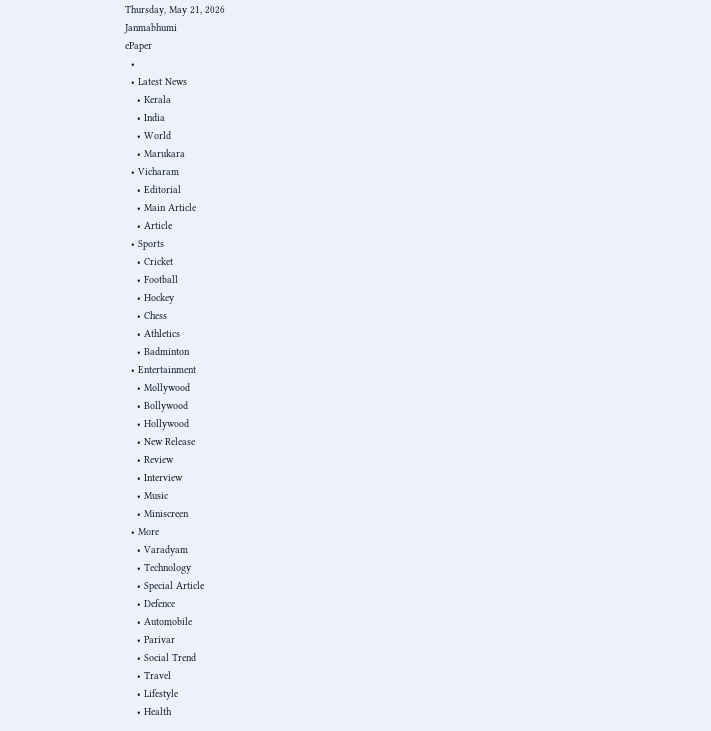Thursday, May 21, 2026
Janmabhumi
ePaper
  •
  • Latest News
    • Kerala
    • India
    • World
    • Marukara
  • Vicharam
    • Editorial
    • Main Article
    • Article
  • Sports
    • Cricket
    • Football
    • Hockey
    • Chess
    • Athletics
    • Badminton
  • Entertainment
    • Mollywood
    • Bollywood
    • Hollywood
    • New Release
    • Review
    • Interview
    • Music
    • Miniscreen
  • More
    • Varadyam
    • Technology
    • Special Article
    • Defence
    • Automobile
    • Parivar
    • Social Trend
    • Travel
    • Lifestyle
    • Health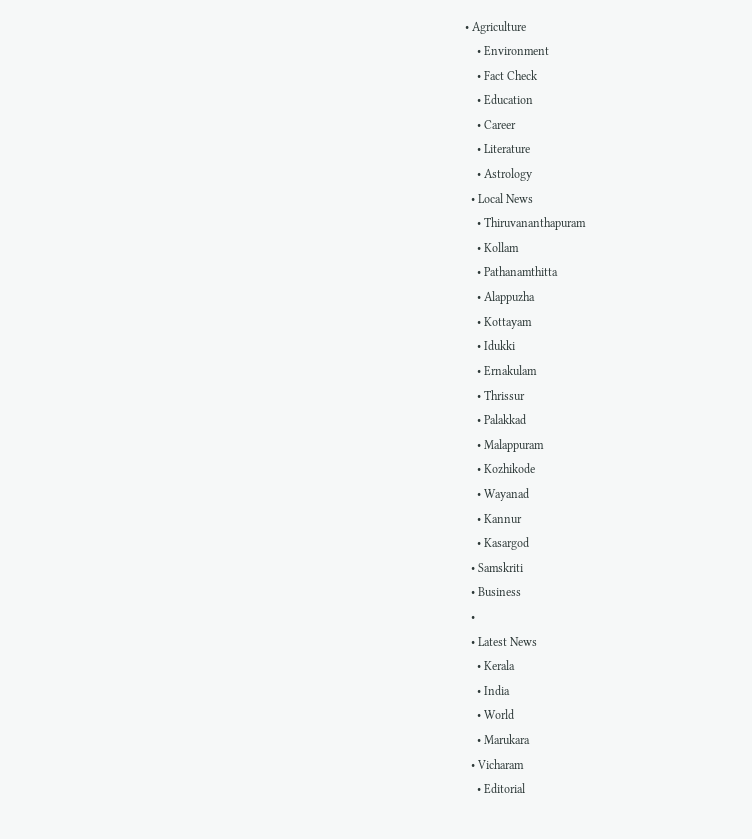• Agriculture
    • Environment
    • Fact Check
    • Education
    • Career
    • Literature
    • Astrology
  • Local News
    • Thiruvananthapuram
    • Kollam
    • Pathanamthitta
    • Alappuzha
    • Kottayam
    • Idukki
    • Ernakulam
    • Thrissur
    • Palakkad
    • Malappuram
    • Kozhikode
    • Wayanad
    • Kannur
    • Kasargod
  • Samskriti
  • Business
  •
  • Latest News
    • Kerala
    • India
    • World
    • Marukara
  • Vicharam
    • Editorial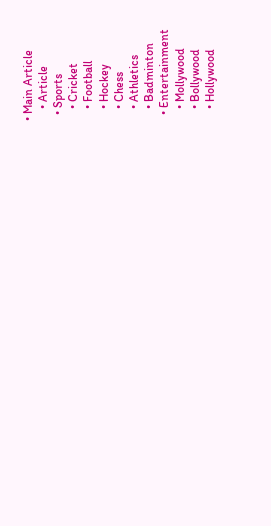• Main Article
    • Article
  • Sports
    • Cricket
    • Football
    • Hockey
    • Chess
    • Athletics
    • Badminton
  • Entertainment
    • Mollywood
    • Bollywood
    • Hollywood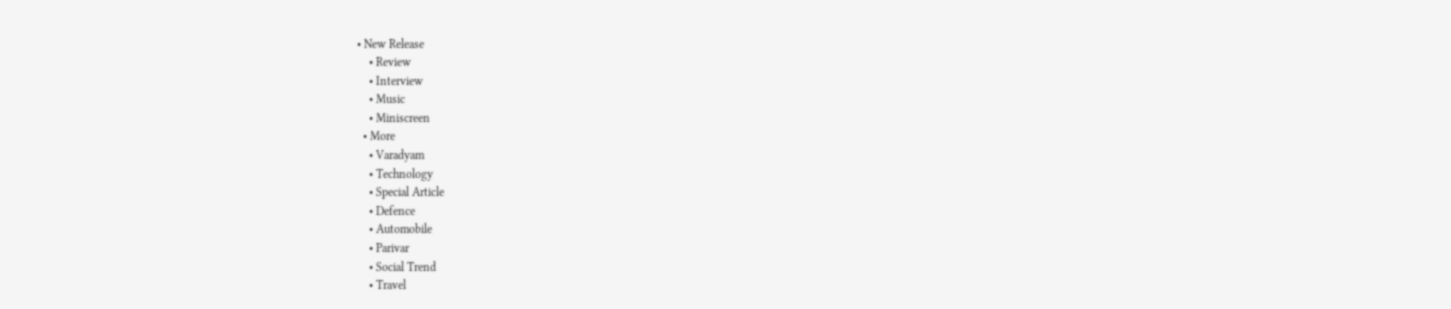• New Release
    • Review
    • Interview
    • Music
    • Miniscreen
  • More
    • Varadyam
    • Technology
    • Special Article
    • Defence
    • Automobile
    • Parivar
    • Social Trend
    • Travel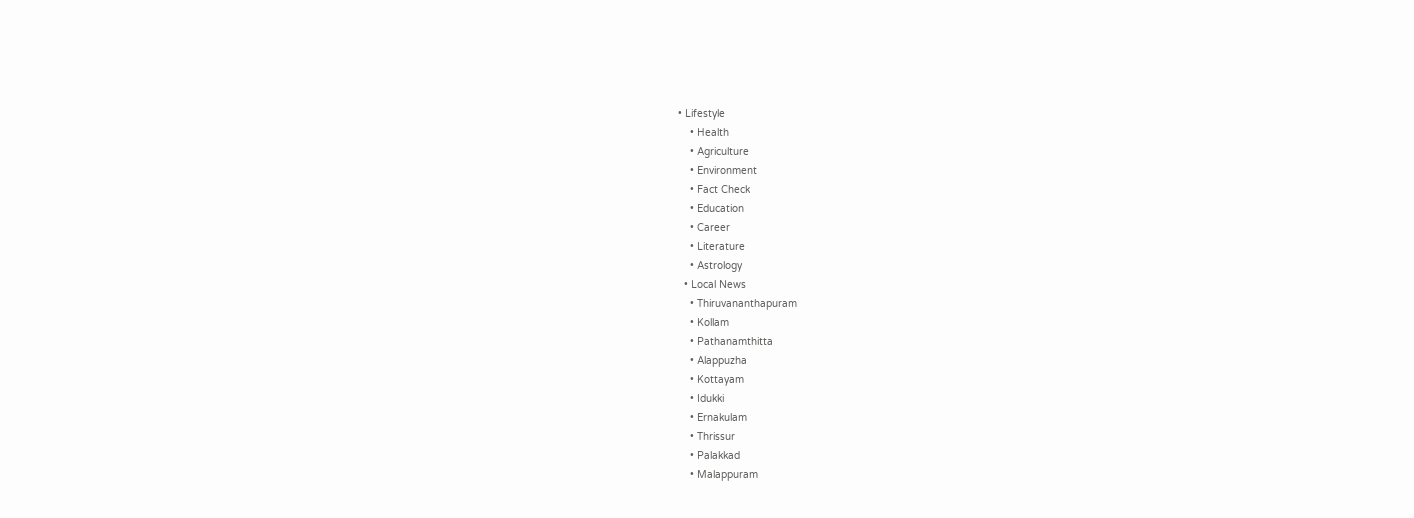• Lifestyle
    • Health
    • Agriculture
    • Environment
    • Fact Check
    • Education
    • Career
    • Literature
    • Astrology
  • Local News
    • Thiruvananthapuram
    • Kollam
    • Pathanamthitta
    • Alappuzha
    • Kottayam
    • Idukki
    • Ernakulam
    • Thrissur
    • Palakkad
    • Malappuram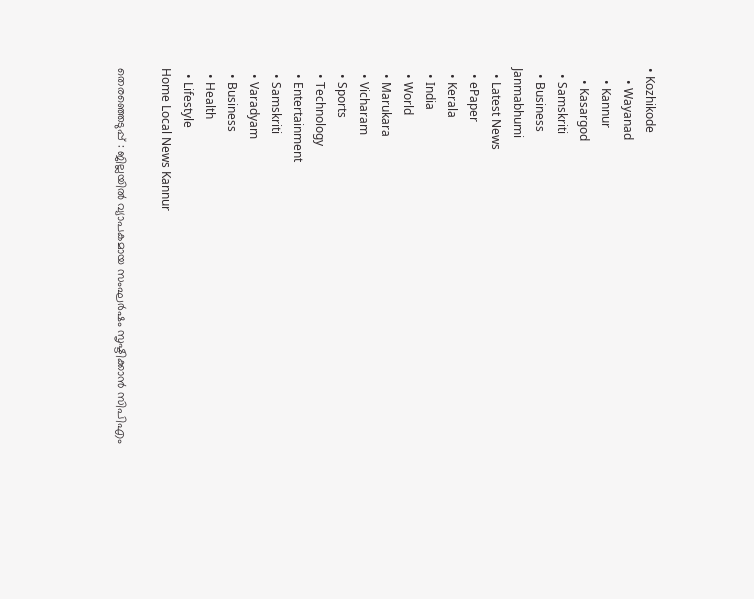• Kozhikode
    • Wayanad
    • Kannur
    • Kasargod
  • Samskriti
  • Business
Janmabhumi
  • Latest News
  • ePaper
  • Kerala
  • India
  • World
  • Marukara
  • Vicharam
  • Sports
  • Technology
  • Entertainment
  • Samskriti
  • Varadyam
  • Business
  • Health
  • Lifestyle
Home Local News Kannur

തെരഞ്ഞെടുപ്പ് : ജില്ലയില്‍ വ്യാപകമായ സംഘര്‍ഷം സൃഷ്ടിക്കാന്‍ സിപിഎം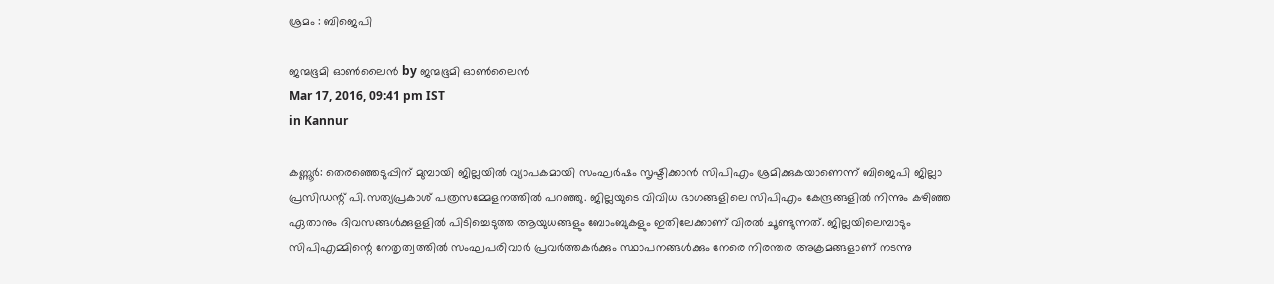ശ്രമം : ബിജെപി

ജന്മഭൂമി ഓണ്‍ലൈന്‍ by ജന്മഭൂമി ഓണ്‍ലൈന്‍
Mar 17, 2016, 09:41 pm IST
in Kannur

കണ്ണൂര്‍: തെരഞ്ഞെടുപ്പിന് മുമ്പായി ജില്ലയില്‍ വ്യാപകമായി സംഘര്‍ഷം സൃഷ്ടിക്കാന്‍ സിപിഎം ശ്രമിക്കുകയാണെന്ന് ബിജെപി ജില്ലാ പ്രസിഡന്റ് പി.സത്യപ്രകാശ് പത്രസമ്മേളനത്തില്‍ പറഞ്ഞു. ജില്ലയുടെ വിവിധ ഭാഗങ്ങളിലെ സിപിഎം കേന്ദ്രങ്ങളില്‍ നിന്നും കഴിഞ്ഞ ഏതാനും ദിവസങ്ങള്‍ക്കുളളില്‍ പിടിച്ചെടുത്ത ആയുധങ്ങളും ബോംബുകളും ഇതിലേക്കാണ് വിരല്‍ ചൂണ്ടുന്നത്. ജില്ലയിലെമ്പാടും സിപിഎമ്മിന്റെ നേതൃത്വത്തില്‍ സംഘപരിവാര്‍ പ്രവര്‍ത്തകര്‍ക്കും സ്ഥാപനങ്ങള്‍ക്കും നേരെ നിരന്തര അക്രമങ്ങളാണ് നടന്നു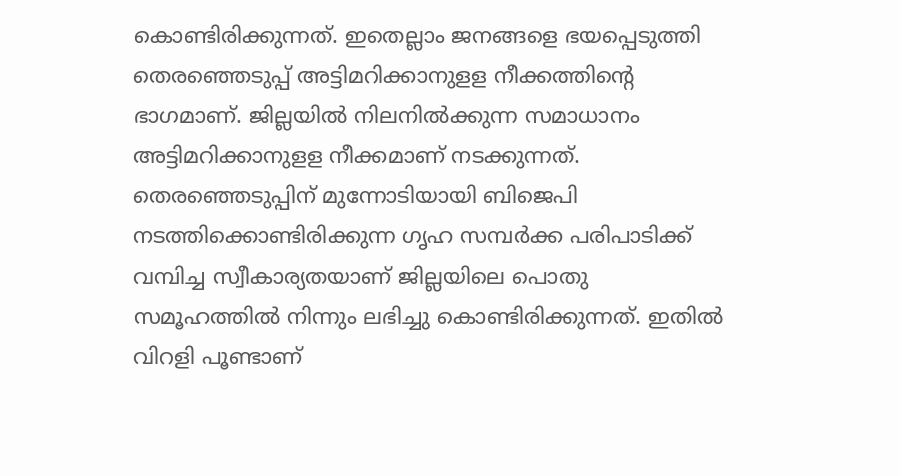കൊണ്ടിരിക്കുന്നത്. ഇതെല്ലാം ജനങ്ങളെ ഭയപ്പെടുത്തി തെരഞ്ഞെടുപ്പ് അട്ടിമറിക്കാനുളള നീക്കത്തിന്റെ ഭാഗമാണ്. ജില്ലയില്‍ നിലനില്‍ക്കുന്ന സമാധാനം അട്ടിമറിക്കാനുളള നീക്കമാണ് നടക്കുന്നത്. തെരഞ്ഞെടുപ്പിന് മുന്നോടിയായി ബിജെപി നടത്തിക്കൊണ്ടിരിക്കുന്ന ഗൃഹ സമ്പര്‍ക്ക പരിപാടിക്ക് വമ്പിച്ച സ്വീകാര്യതയാണ് ജില്ലയിലെ പൊതു സമൂഹത്തില്‍ നിന്നും ലഭിച്ചു കൊണ്ടിരിക്കുന്നത്. ഇതില്‍ വിറളി പൂണ്ടാണ്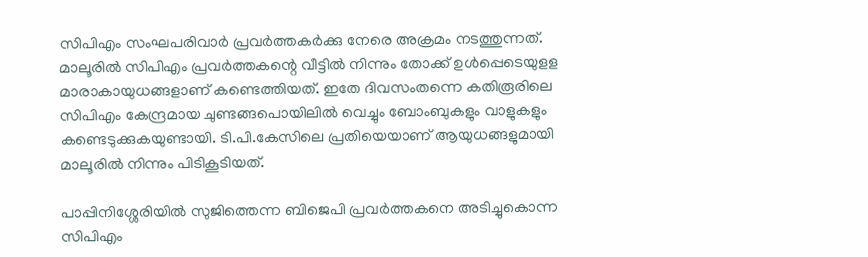സിപിഎം സംഘപരിവാര്‍ പ്രവര്‍ത്തകര്‍ക്കു നേരെ അക്രമം നടത്തുന്നത്. മാലൂരില്‍ സിപിഎം പ്രവര്‍ത്തകന്റെ വീട്ടില്‍ നിന്നും തോക്ക് ഉള്‍പ്പെടെയുളള മാരാകായുധങ്ങളാണ് കണ്ടെത്തിയത്. ഇതേ ദിവസംതന്നെ കതിരൂരിലെ സിപിഎം കേന്ദ്രമായ ചുണ്ടങ്ങപൊയിലില്‍ വെച്ചും ബോംബുകളും വാളുകളും കണ്ടെടുക്കുകയുണ്ടായി. ടി.പി.കേസിലെ പ്രതിയെയാണ് ആയുധങ്ങളുമായി മാലൂരില്‍ നിന്നും പിടികൂടിയത്.

പാപ്പിനിശ്ശേരിയില്‍ സുജിത്തെന്ന ബിജെപി പ്രവര്‍ത്തകനെ അടിച്ചുകൊന്ന സിപിഎം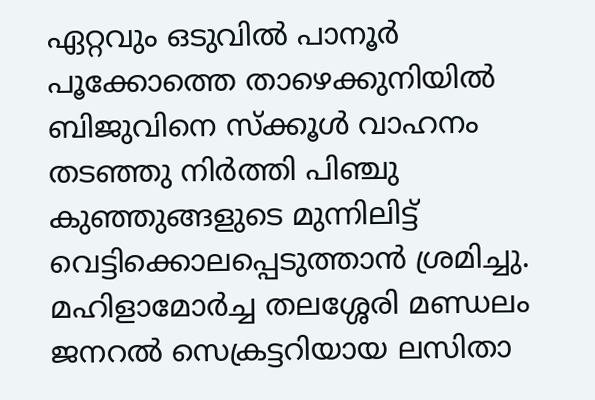ഏറ്റവും ഒടുവില്‍ പാനൂര്‍ പൂക്കോത്തെ താഴെക്കുനിയില്‍ ബിജുവിനെ സ്‌ക്കൂള്‍ വാഹനം തടഞ്ഞു നിര്‍ത്തി പിഞ്ചു കുഞ്ഞുങ്ങളുടെ മുന്നിലിട്ട് വെട്ടിക്കൊലപ്പെടുത്താന്‍ ശ്രമിച്ചു. മഹിളാമോര്‍ച്ച തലശ്ശേരി മണ്ഡലം ജനറല്‍ സെക്രട്ടറിയായ ലസിതാ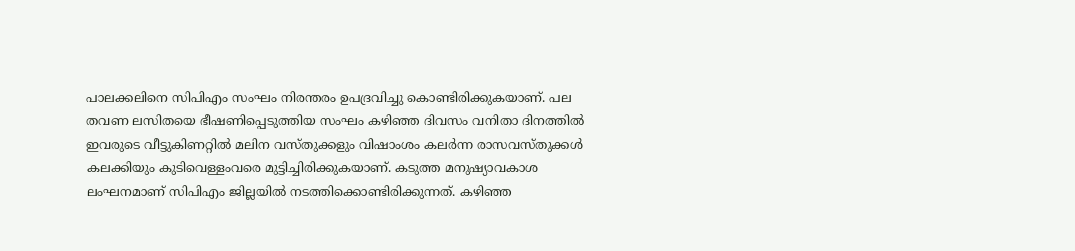പാലക്കലിനെ സിപിഎം സംഘം നിരന്തരം ഉപദ്രവിച്ചു കൊണ്ടിരിക്കുകയാണ്. പല തവണ ലസിതയെ ഭീഷണിപ്പെടുത്തിയ സംഘം കഴിഞ്ഞ ദിവസം വനിതാ ദിനത്തില്‍ ഇവരുടെ വീട്ടുകിണറ്റില്‍ മലിന വസ്തുക്കളും വിഷാംശം കലര്‍ന്ന രാസവസ്തുക്കള്‍ കലക്കിയും കുടിവെള്ളംവരെ മുട്ടിച്ചിരിക്കുകയാണ്. കടുത്ത മനുഷ്യാവകാശ ലംഘനമാണ് സിപിഎം ജില്ലയില്‍ നടത്തിക്കൊണ്ടിരിക്കുന്നത്. കഴിഞ്ഞ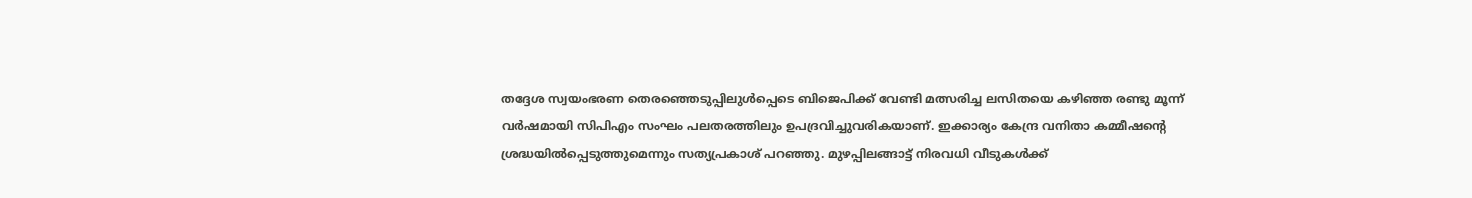തദ്ദേശ സ്വയംഭരണ തെരഞ്ഞെടുപ്പിലുള്‍പ്പെടെ ബിജെപിക്ക് വേണ്ടി മത്സരിച്ച ലസിതയെ കഴിഞ്ഞ രണ്ടു മൂന്ന് വര്‍ഷമായി സിപിഎം സംഘം പലതരത്തിലും ഉപദ്രവിച്ചുവരികയാണ്. ഇക്കാര്യം കേന്ദ്ര വനിതാ കമ്മീഷന്റെ ശ്രദ്ധയില്‍പ്പെടുത്തുമെന്നും സത്യപ്രകാശ് പറഞ്ഞു. മുഴപ്പിലങ്ങാട്ട് നിരവധി വീടുകള്‍ക്ക്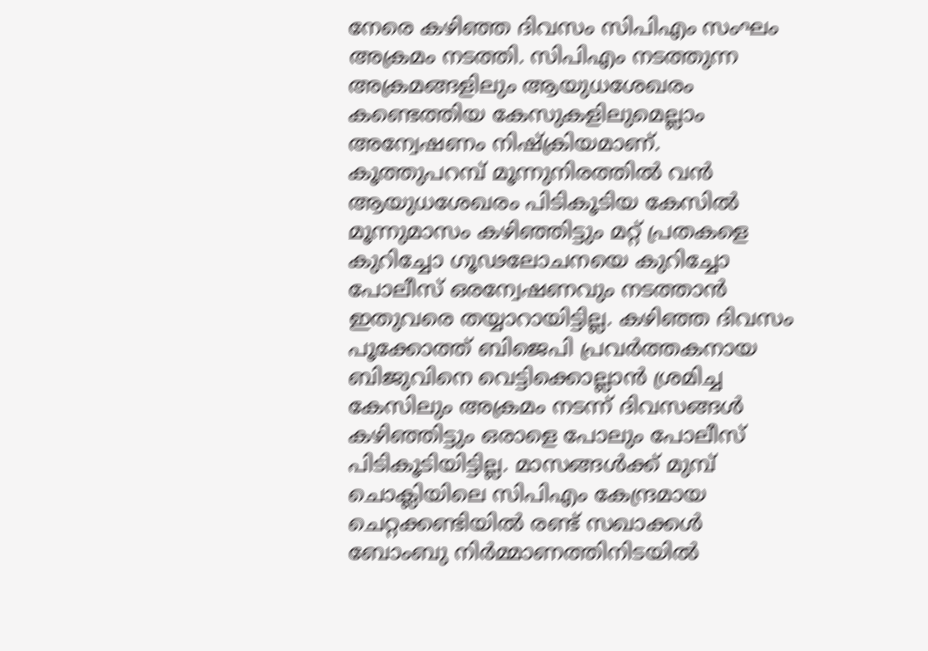നേരെ കഴിഞ്ഞ ദിവസം സിപിഎം സംഘം അക്രമം നടത്തി. സിപിഎം നടത്തുന്ന അക്രമങ്ങളിലും ആയുധശേഖരം കണ്ടെത്തിയ കേസുകളിലുമെല്ലാം അന്വേഷണം നിഷ്‌ക്രിയമാണ്. കൂത്തുപറമ്പ് മൂന്നുനിരത്തില്‍ വന്‍ ആയുധശേഖരം പിടികൂടിയ കേസില്‍ മൂന്നുമാസം കഴിഞ്ഞിട്ടും മറ്റ് പ്രതകളെ കുറിച്ചോ ഗൂഢലോചനയെ കുറിച്ചോ പോലീസ് ഒരന്വേഷണവും നടത്താന്‍ ഇതുവരെ തയ്യാറായിട്ടില്ല. കഴിഞ്ഞ ദിവസം പൂക്കോത്ത് ബിജെപി പ്രവര്‍ത്തകനായ ബിജുവിനെ വെട്ടിക്കൊല്ലാന്‍ ശ്രമിച്ച കേസിലും അക്രമം നടന്ന് ദിവസങ്ങള്‍ കഴിഞ്ഞിട്ടും ഒരാളെ പോലും പോലീസ് പിടികൂടിയിട്ടില്ല. മാസങ്ങള്‍ക്ക് മുമ്പ് ചൊക്ലിയിലെ സിപിഎം കേന്ദ്രമായ ചെറ്റക്കണ്ടിയില്‍ രണ്ട് സഖാക്കള്‍ ബോംബു നിര്‍മ്മാണത്തിനിടയില്‍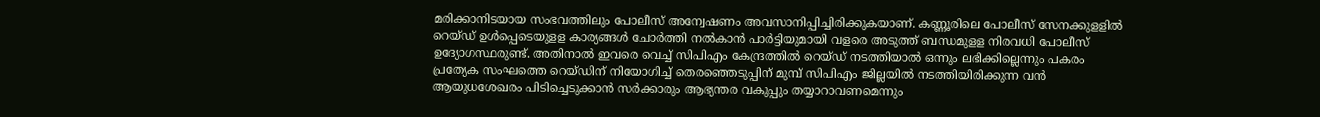മരിക്കാനിടയായ സംഭവത്തിലും പോലീസ് അന്വേഷണം അവസാനിപ്പിച്ചിരിക്കുകയാണ്. കണ്ണൂരിലെ പോലീസ് സേനക്കുളളില്‍ റെയ്ഡ് ഉള്‍പ്പെടെയുളള കാര്യങ്ങള്‍ ചോര്‍ത്തി നല്‍കാന്‍ പാര്‍ട്ടിയുമായി വളരെ അടുത്ത് ബന്ധമുളള നിരവധി പോലീസ് ഉദ്യോഗസ്ഥരുണ്ട്. അതിനാല്‍ ഇവരെ വെച്ച് സിപിഎം കേന്ദ്രത്തില്‍ റെയ്ഡ് നടത്തിയാല്‍ ഒന്നും ലഭിക്കില്ലെന്നും പകരം പ്രത്യേക സംഘത്തെ റെയ്ഡിന് നിയോഗിച്ച് തെരഞ്ഞെടുപ്പിന് മുമ്പ് സിപിഎം ജില്ലയില്‍ നടത്തിയിരിക്കുന്ന വന്‍ ആയുധശേഖരം പിടിച്ചെടുക്കാന്‍ സര്‍ക്കാരും ആഭ്യന്തര വകുപ്പും തയ്യാറാവണമെന്നും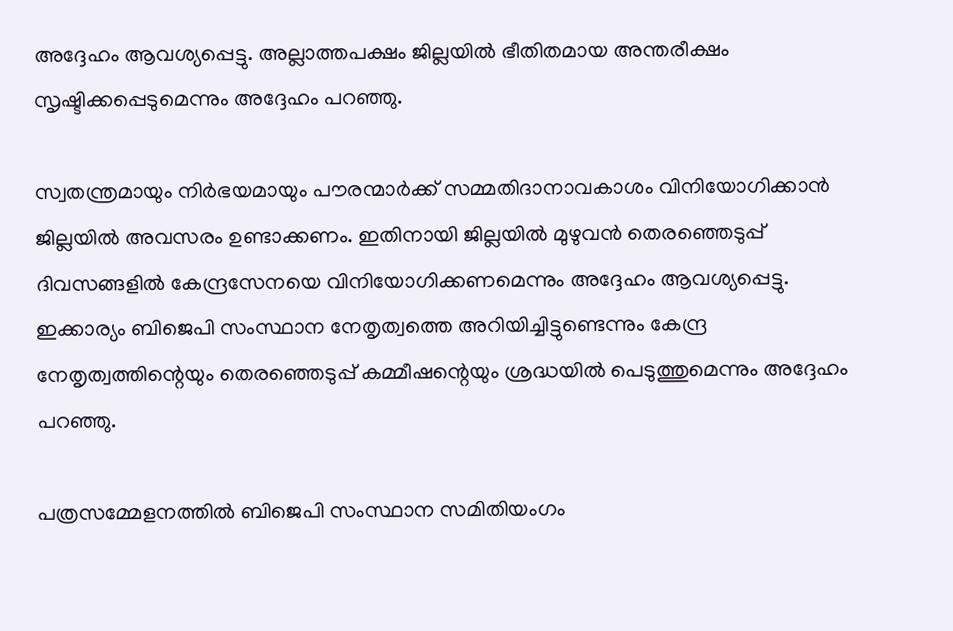അദ്ദേഹം ആവശ്യപ്പെട്ടു. അല്ലാത്തപക്ഷം ജില്ലയില്‍ ഭീതിതമായ അന്തരീക്ഷം സൃഷ്ടിക്കപ്പെടുമെന്നും അദ്ദേഹം പറഞ്ഞു.

സ്വതന്ത്രമായും നിര്‍ഭയമായും പൗരന്മാര്‍ക്ക് സമ്മതിദാനാവകാശം വിനിയോഗിക്കാന്‍ ജില്ലയില്‍ അവസരം ഉണ്ടാക്കണം. ഇതിനായി ജില്ലയില്‍ മുഴുവന്‍ തെരഞ്ഞെടുപ്പ് ദിവസങ്ങളില്‍ കേന്ദ്രസേനയെ വിനിയോഗിക്കണമെന്നും അദ്ദേഹം ആവശ്യപ്പെട്ടു. ഇക്കാര്യം ബിജെപി സംസ്ഥാന നേതൃത്വത്തെ അറിയിച്ചിട്ടുണ്ടെന്നും കേന്ദ്ര നേതൃത്വത്തിന്റെയും തെരഞ്ഞെടുപ്പ് കമ്മീഷന്റെയും ശ്രദ്ധയില്‍ പെടുത്തുമെന്നും അദ്ദേഹം പറഞ്ഞു.

പത്രസമ്മേളനത്തില്‍ ബിജെപി സംസ്ഥാന സമിതിയംഗം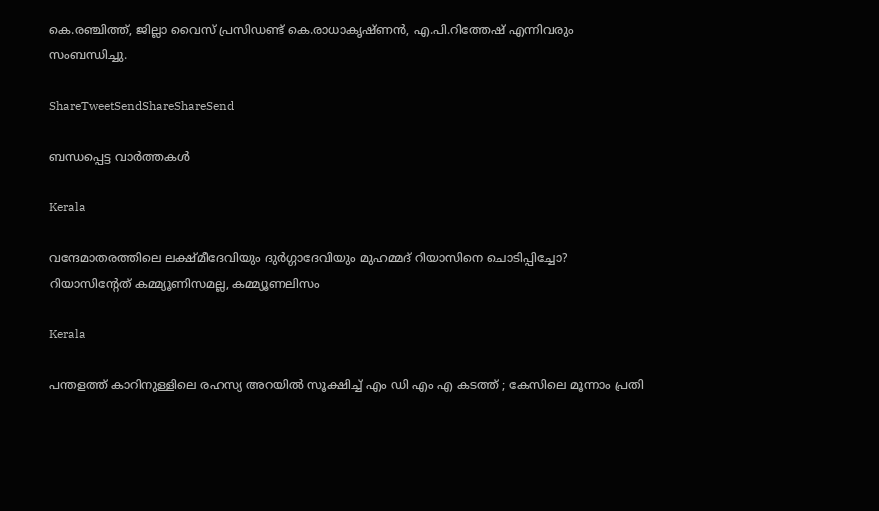കെ.രഞ്ചിത്ത്, ജില്ലാ വൈസ് പ്രസിഡണ്ട് കെ.രാധാകൃഷ്ണന്‍, എ.പി.റിത്തേഷ് എന്നിവരും സംബന്ധിച്ചു.

ShareTweetSendShareShareSend

ബന്ധപ്പെട്ട വാര്‍ത്തകള്‍

Kerala

വന്ദേമാതരത്തിലെ ലക്ഷ്മീദേവിയും ദുര്‍ഗ്ഗാദേവിയും മുഹമ്മദ് റിയാസിനെ ചൊടിപ്പിച്ചോ? റിയാസിന്‍റേത് കമ്മ്യൂണിസമല്ല, കമ്മ്യൂണലിസം

Kerala

പന്തളത്ത് കാറിനുള്ളിലെ രഹസ്യ അറയിൽ സൂക്ഷിച്ച് എം ഡി എം എ കടത്ത് ; കേസിലെ മൂന്നാം പ്രതി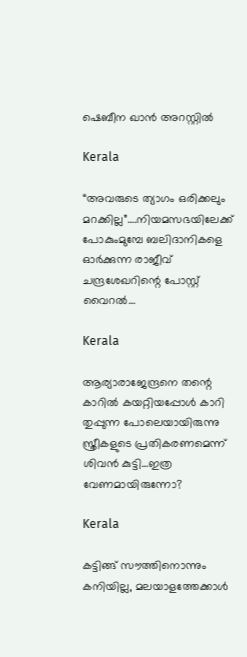ഷെബീന ഖാൻ അറസ്റ്റിൽ

Kerala

“അവരുടെ ത്യാഗം ഒരിക്കലും മറക്കില്ല”….നിയമസഭയിലേക്ക് പോകുംമുമ്പേ ബലിദാനികളെ ഓര്‍ക്കുന്ന രാജീവ് ചന്ദ്രശേഖറിന്റെ പോസ്റ്റ് വൈറല്‍…

Kerala

ആര്യാരാജേന്ദ്രനെ തന്റെ കാറില്‍ കയറ്റിയപ്പോള്‍ കാറി തുപ്പുന്ന പോലെയായിരുന്നു സ്ത്രീകളുടെ പ്രതികരണമെന്ന് ശിവന്‍ കുട്ടി…ഇത്ര വേണമായിരുന്നോ?

Kerala

കട്ടിങ്ങ് സൗത്തിനൊന്നും കനിയില്ല, മലയാളത്തേക്കാള്‍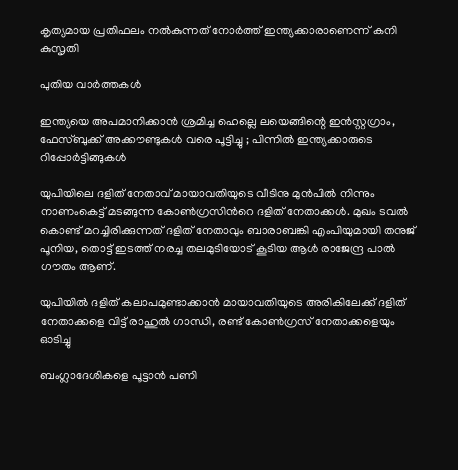കൃത്യമായ പ്രതിഫലം നല്‍കുന്നത് നോര്‍ത്ത് ഇന്ത്യക്കാരാണെന്ന് കനി കുസൃതി

പുതിയ വാര്‍ത്തകള്‍

ഇന്ത്യയെ അപമാനിക്കാൻ ശ്രമിച്ച ഹെല്ലെ ലയെങ്ങിന്റെ ഇൻസ്റ്റഗ്രാം, ഫേസ്ബുക്ക് അക്കൗണ്ടുകൾ വരെ പൂട്ടിച്ചു ; പിന്നിൽ ഇന്ത്യക്കാരുടെ റിപ്പോർട്ടിങ്ങുകൾ

യുപിയിലെ ദളിത് നേതാവ് മായാവതിയുടെ വീടിനു മുന്‍പില്‍ നിന്നും നാണംകെട്ട് മടങ്ങുന്ന കോണ്‍ഗ്രസിന്‍റെ ദളിത് നേതാക്കള്‍. മുഖം ടവല്‍ കൊണ്ട് മറച്ചിരിക്കുന്നത് ദളിത് നേതാവും ബാരാബങ്കി എംപിയുമായി തനുജ് പൂനിയ, തൊട്ട് ഇടത്ത് നരച്ച തലമുടിയോട് കൂടിയ ആള്‍ രാജേന്ദ്ര പാല്‍ ഗൗതം ആണ്.

യുപിയില്‍ ദളിത് കലാപമുണ്ടാക്കാന്‍ മായാവതിയുടെ അരികിലേക്ക് ദളിത് നേതാക്കളെ വിട്ട് രാഹുല്‍ ഗാന്ധി, രണ്ട് കോണ്‍ഗ്രസ് നേതാക്കളെയും ഓടിച്ചു

ബംഗ്ലാദേശികളെ പൂട്ടാൻ പണി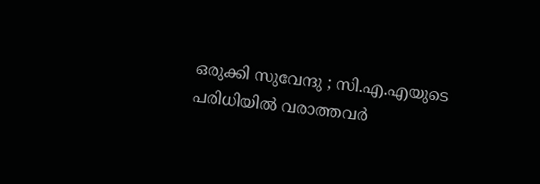ഒരുക്കി സുവേന്ദു ; സി.എ.എയുടെ പരിധിയിൽ വരാത്തവർ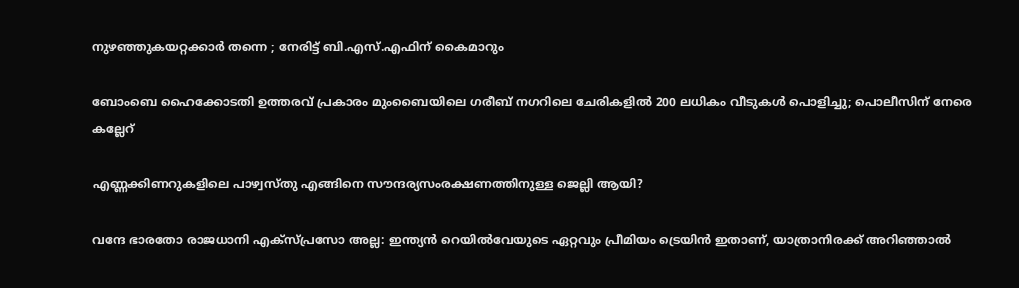നുഴഞ്ഞുകയറ്റക്കാർ തന്നെ ; നേരിട്ട് ബി.എസ്.എഫിന് കൈമാറും

ബോംബെ ഹൈക്കോടതി ഉത്തരവ് പ്രകാരം മുംബൈയിലെ ഗരീബ് നഗറിലെ ചേരികളിൽ 200 ലധികം വീടുകൾ പൊളിച്ചു; പൊലീസിന് നേരെ കല്ലേറ്

എണ്ണക്കിണറുകളിലെ പാഴ്വസ്തു എങ്ങിനെ സൗന്ദര്യസംരക്ഷണത്തിനുള്ള ജെല്ലി ആയി?

വന്ദേ ഭാരതോ രാജധാനി എക്സ്പ്രസോ അല്ല: ഇന്ത്യൻ റെയിൽവേയുടെ ഏറ്റവും പ്രീമിയം ട്രെയിൻ ഇതാണ്, യാത്രാനിരക്ക് അറിഞ്ഞാൽ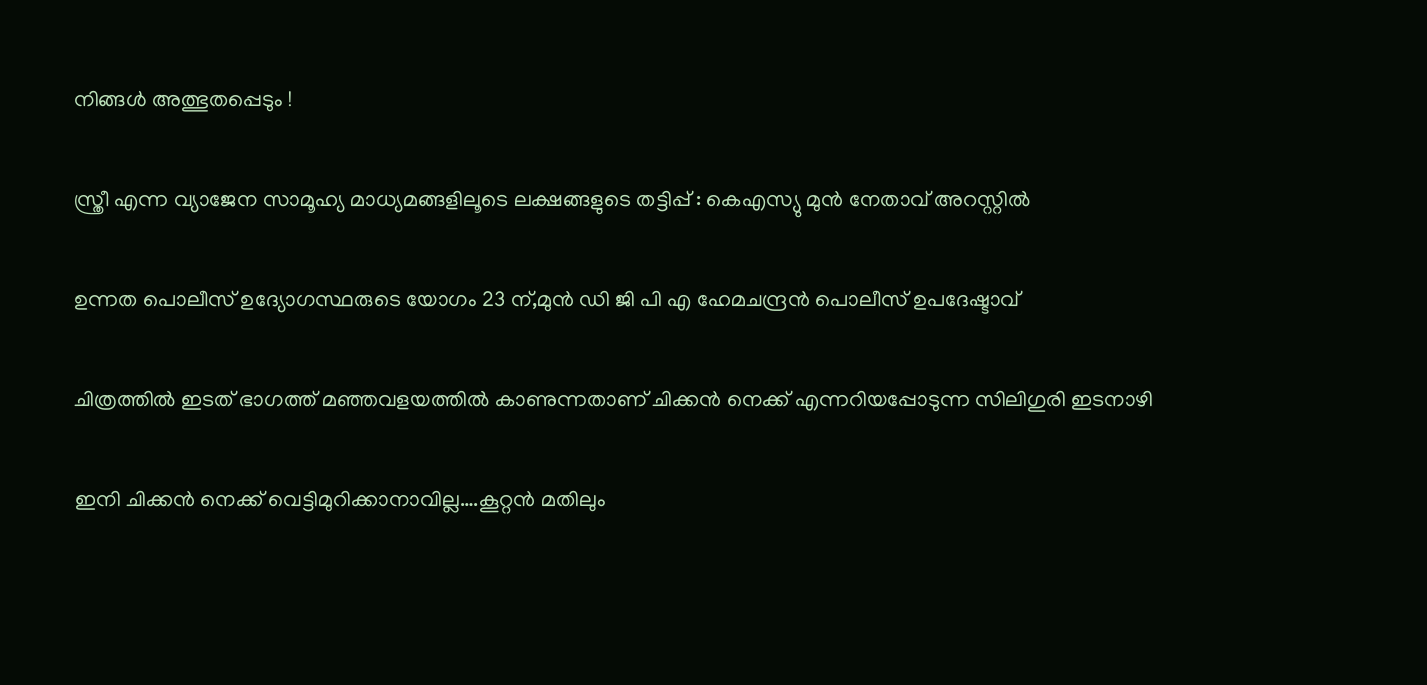നിങ്ങൾ അത്ഭുതപ്പെടും !

സ്ത്രീ എന്ന വ്യാജേന സാമൂഹ്യ മാധ്യമങ്ങളിലൂടെ ലക്ഷങ്ങളുടെ തട്ടിപ്പ് : കെഎസ്യു മുന്‍ നേതാവ് അറസ്റ്റില്‍

ഉന്നത പൊലീസ് ഉദ്യോഗസ്ഥരുടെ യോഗം 23 ന്,മുന്‍ ഡി ജി പി എ ഹേമചന്ദ്രന്‍ പൊലീസ് ഉപദേഷ്ടാവ്

ചിത്രത്തില്‍ ഇടത് ഭാഗത്ത് മഞ്ഞവളയത്തില്‍ കാണുന്നതാണ് ചിക്കന്‍ നെക്ക് എന്നറിയപ്പോടുന്ന സിലിഗുരി ഇടനാഴി

ഇനി ചിക്കന്‍ നെക്ക് വെട്ടിമുറിക്കാനാവില്ല….കൂറ്റന്‍ മതിലും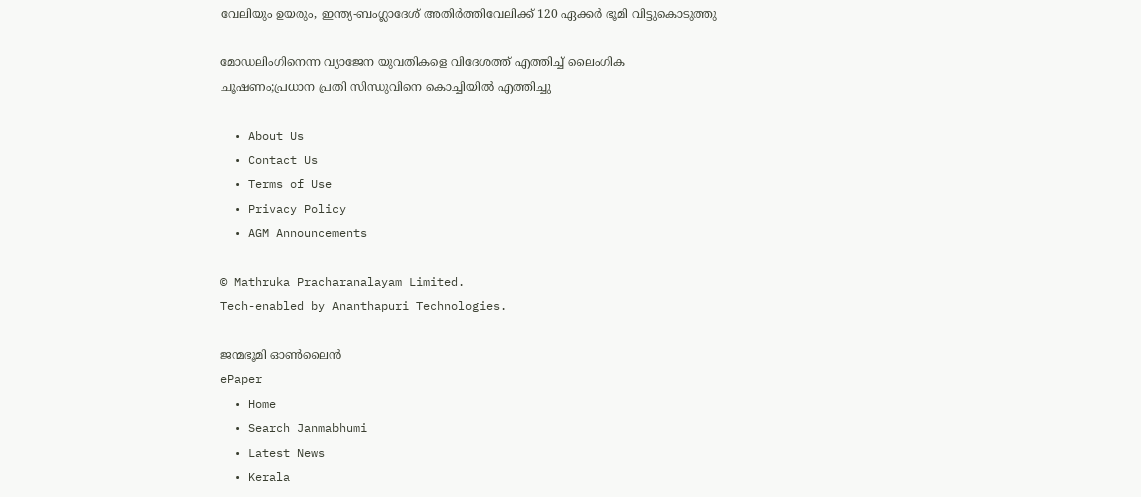വേലിയും ഉയരും, ഇന്ത്യ-ബംഗ്ലാദേശ് അതിര്‍ത്തിവേലിക്ക് 120 ഏക്കര്‍ ഭൂമി വിട്ടുകൊടുത്തു

മോഡലിംഗിനെന്ന വ്യാജേന യുവതികളെ വിദേശത്ത് എത്തിച്ച് ലൈംഗിക ചൂഷണം;പ്രധാന പ്രതി സിന്ധുവിനെ കൊച്ചിയില്‍ എത്തിച്ചു

  • About Us
  • Contact Us
  • Terms of Use
  • Privacy Policy
  • AGM Announcements

© Mathruka Pracharanalayam Limited.
Tech-enabled by Ananthapuri Technologies.

ജന്മഭൂമി ഓണ്‍ലൈന്‍
ePaper
  • Home
  • Search Janmabhumi
  • Latest News
  • Kerala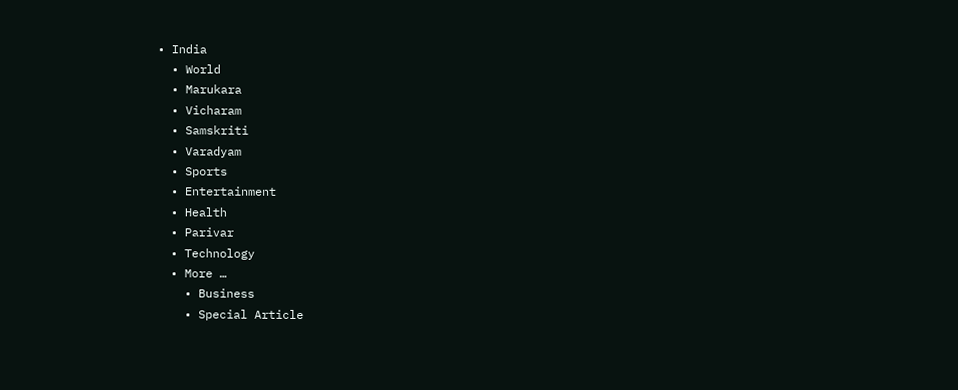• India
  • World
  • Marukara
  • Vicharam
  • Samskriti
  • Varadyam
  • Sports
  • Entertainment
  • Health
  • Parivar
  • Technology
  • More …
    • Business
    • Special Article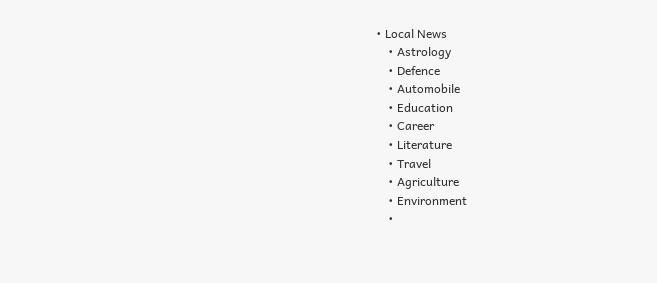• Local News
    • Astrology
    • Defence
    • Automobile
    • Education
    • Career
    • Literature
    • Travel
    • Agriculture
    • Environment
    •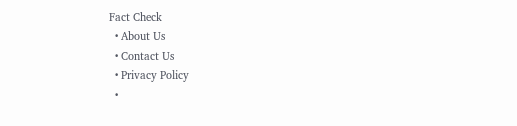Fact Check
  • About Us
  • Contact Us
  • Privacy Policy
  •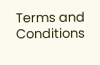Terms and Conditions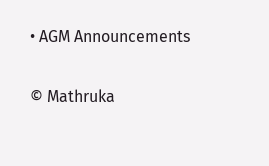• AGM Announcements

© Mathruka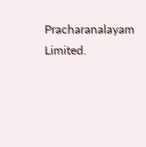Pracharanalayam Limited.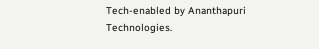Tech-enabled by Ananthapuri Technologies.